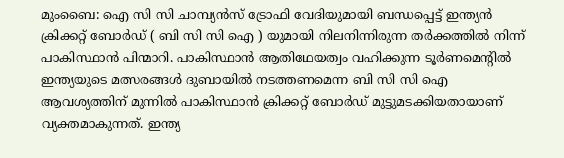മുംബൈ: ഐ സി സി ചാമ്പ്യൻസ് ട്രോഫി വേദിയുമായി ബന്ധപ്പെട്ട് ഇന്ത്യൻ ക്രിക്കറ്റ് ബോർഡ് ( ബി സി സി ഐ ) യുമായി നിലനിന്നിരുന്ന തർക്കത്തിൽ നിന്ന് പാകിസ്ഥാൻ പിന്മാറി. പാകിസ്ഥാൻ ആതിഥേയത്വം വഹിക്കുന്ന ടൂർണമെന്റിൽ ഇന്ത്യയുടെ മത്സരങ്ങൾ ദുബായിൽ നടത്തണമെന്ന ബി സി സി ഐ ആവശ്യത്തിന് മുന്നിൽ പാകിസ്ഥാൻ ക്രിക്കറ്റ് ബോർഡ് മുട്ടുമടക്കിയതായാണ് വ്യക്തമാകുന്നത്. ഇന്ത്യ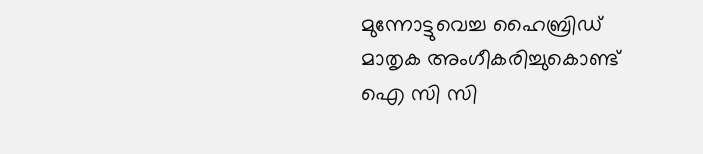മുന്നോട്ടുവെച്ച ഹൈബ്രിഡ് മാതൃക അംഗീകരിച്ചുകൊണ്ട് ഐ സി സി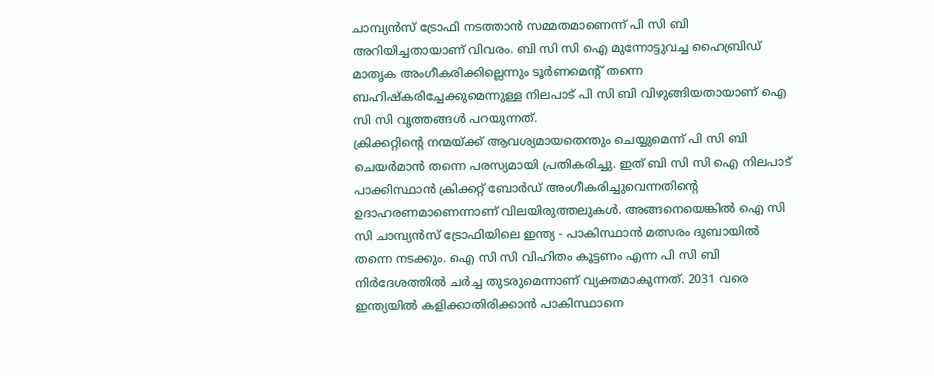ചാമ്പ്യൻസ് ട്രോഫി നടത്താൻ സമ്മതമാണെന്ന് പി സി ബി അറിയിച്ചതായാണ് വിവരം. ബി സി സി ഐ മുന്നോട്ടുവച്ച ഹൈബ്രിഡ് മാതൃക അംഗീകരിക്കില്ലെന്നും ടൂർണമെന്റ് തന്നെ ബഹിഷ്കരിച്ചേക്കുമെന്നുള്ള നിലപാട് പി സി ബി വിഴുങ്ങിയതായാണ് ഐ സി സി വൃത്തങ്ങൾ പറയുന്നത്.
ക്രിക്കറ്റിന്റെ നന്മയ്ക്ക് ആവശ്യമായതെന്തും ചെയ്യുമെന്ന് പി സി ബി ചെയർമാൻ തന്നെ പരസ്യമായി പ്രതികരിച്ചു. ഇത് ബി സി സി ഐ നിലപാട് പാക്കിസ്ഥാൻ ക്രിക്കറ്റ് ബോർഡ് അംഗീകരിച്ചുവെന്നതിന്റെ ഉദാഹരണമാണെന്നാണ് വിലയിരുത്തലുകൾ. അങ്ങനെയെങ്കിൽ ഐ സി സി ചാമ്പ്യൻസ് ട്രോഫിയിലെ ഇന്ത്യ - പാകിസ്ഥാൻ മത്സരം ദുബായിൽ തന്നെ നടക്കും. ഐ സി സി വിഹിതം കൂട്ടണം എന്ന പി സി ബി നിർദേശത്തിൽ ചർച്ച തുടരുമെന്നാണ് വ്യക്തമാകുന്നത്. 2031 വരെ ഇന്ത്യയിൽ കളിക്കാതിരിക്കാൻ പാകിസ്ഥാനെ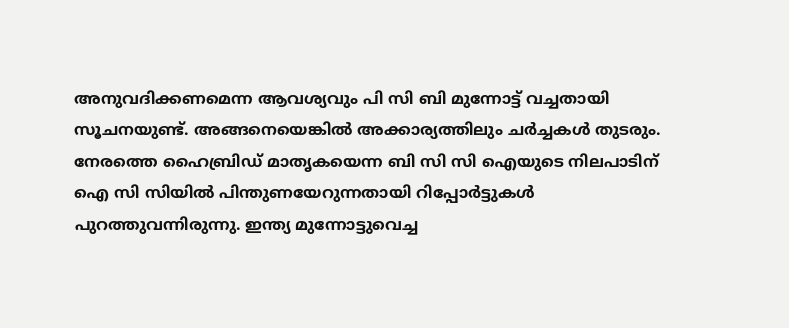അനുവദിക്കണമെന്ന ആവശ്യവും പി സി ബി മുന്നോട്ട് വച്ചതായി സൂചനയുണ്ട്. അങ്ങനെയെങ്കിൽ അക്കാര്യത്തിലും ചർച്ചകൾ തുടരും.
നേരത്തെ ഹൈബ്രിഡ് മാതൃകയെന്ന ബി സി സി ഐയുടെ നിലപാടിന് ഐ സി സിയിൽ പിന്തുണയേറുന്നതായി റിപ്പോർട്ടുകൾ പുറത്തുവന്നിരുന്നു. ഇന്ത്യ മുന്നോട്ടുവെച്ച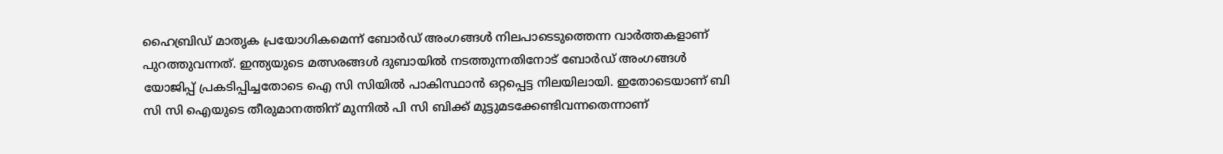ഹൈബ്രിഡ് മാതൃക പ്രയോഗികമെന്ന് ബോർഡ് അംഗങ്ങൾ നിലപാടെടുത്തെന്ന വാർത്തകളാണ് പുറത്തുവന്നത്. ഇന്ത്യയുടെ മത്സരങ്ങൾ ദുബായിൽ നടത്തുന്നതിനോട് ബോർഡ് അംഗങ്ങൾ യോജിപ്പ് പ്രകടിപ്പിച്ചതോടെ ഐ സി സിയിൽ പാകിസ്ഥാൻ ഒറ്റപ്പെട്ട നിലയിലായി. ഇതോടെയാണ് ബി സി സി ഐയുടെ തീരുമാനത്തിന് മുന്നിൽ പി സി ബിക്ക് മുട്ടുമടക്കേണ്ടിവന്നതെന്നാണ്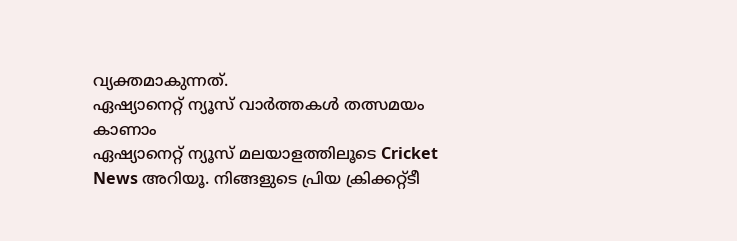വ്യക്തമാകുന്നത്.
ഏഷ്യാനെറ്റ് ന്യൂസ് വാർത്തകൾ തത്സമയം കാണാം
ഏഷ്യാനെറ്റ് ന്യൂസ് മലയാളത്തിലൂടെ Cricket News അറിയൂ. നിങ്ങളുടെ പ്രിയ ക്രിക്കറ്റ്ടീ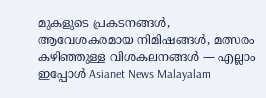മുകളുടെ പ്രകടനങ്ങൾ, ആവേശകരമായ നിമിഷങ്ങൾ, മത്സരം കഴിഞ്ഞുള്ള വിശകലനങ്ങൾ — എല്ലാം ഇപ്പോൾ Asianet News Malayalam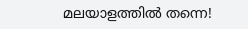മലയാളത്തിൽ തന്നെ!